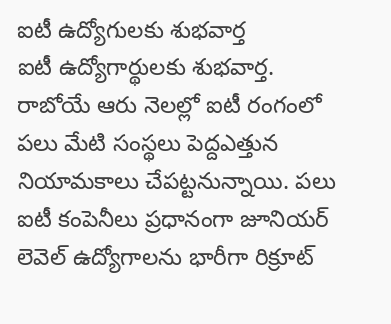ఐటీ ఉద్యోగులకు శుభవార్త
ఐటీ ఉద్యోగార్థులకు శుభవార్త. రాబోయే ఆరు నెలల్లో ఐటీ రంగంలో పలు మేటి సంస్థలు పెద్దఎత్తున నియామకాలు చేపట్టనున్నాయి. పలు ఐటీ కంపెనీలు ప్రధానంగా జూనియర్ లెవెల్ ఉద్యోగాలను భారీగా రిక్రూట్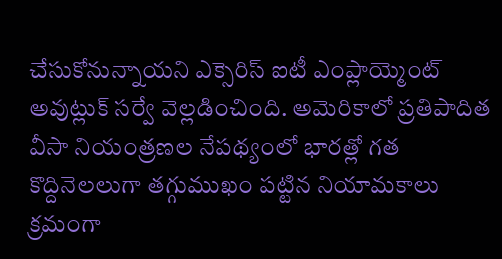చేసుకోనున్నాయని ఎక్సెరిస్ ఐటీ ఎంప్లాయ్మెంట్ అవుట్లుక్ సర్వే వెల్లడించింది. అమెరికాలో ప్రతిపాదిత వీసా నియంత్రణల నేపథ్యంలో భారత్లో గత కొద్దినెలలుగా తగ్గుముఖం పట్టిన నియామకాలు క్రమంగా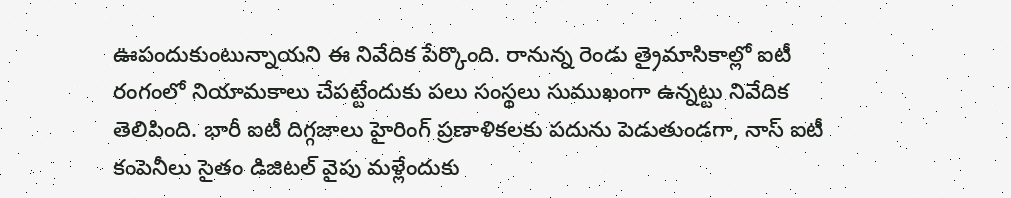ఊపందుకుంటున్నాయని ఈ నివేదిక పేర్కొంది. రానున్న రెండు త్రైమాసికాల్లో ఐటీ రంగంలో నియామకాలు చేపట్టేందుకు పలు సంస్థలు సుముఖంగా ఉన్నట్టు నివేదిక తెలిపింది. భారీ ఐటీ దిగ్గజాలు హైరింగ్ ప్రణాళికలకు పదును పెడుతుండగా, నాస్ ఐటీ కంపెనీలు సైతం డిజిటల్ వైపు మళ్లేందుకు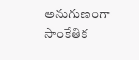అనుగుణంగా సాంకేతిక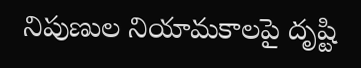నిపుణుల నియామకాలపై దృష్టి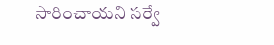సారించాయని సర్వే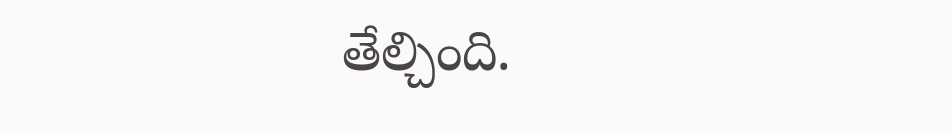తేల్చింది.